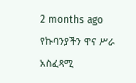2 months ago
የኩባንያችን ዋና ሥራ አስፈጻሚ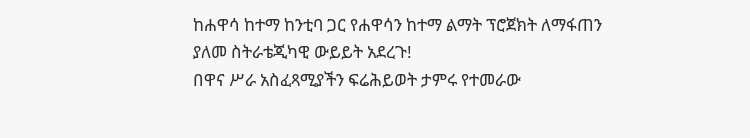ከሐዋሳ ከተማ ከንቲባ ጋር የሐዋሳን ከተማ ልማት ፕሮጀክት ለማፋጠን ያለመ ስትራቴጂካዊ ውይይት አደረጉ!
በዋና ሥራ አስፈጻሚያችን ፍሬሕይወት ታምሩ የተመራው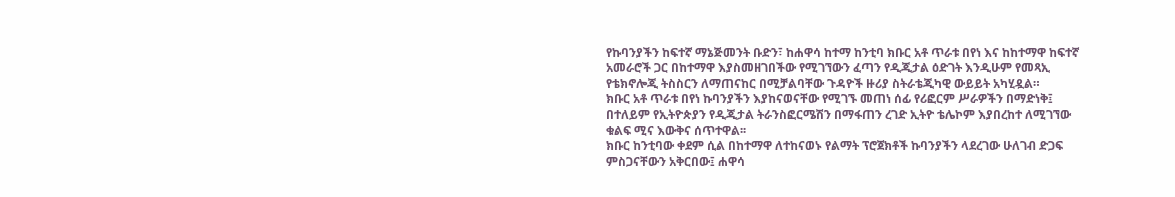የኩባንያችን ከፍተኛ ማኔጅመንት ቡድን፣ ከሐዋሳ ከተማ ከንቲባ ክቡር አቶ ጥራቱ በየነ እና ከከተማዋ ከፍተኛ አመራሮች ጋር በከተማዋ እያስመዘገበችው የሚገኘውን ፈጣን የዲጂታል ዕድገት እንዲሁም የመጻኢ የቴክኖሎጂ ትስስርን ለማጠናከር በሚቻልባቸው ጉዳዮች ዙሪያ ስትራቴጂካዊ ውይይት አካሂዷል።
ክቡር አቶ ጥራቱ በየነ ኩባንያችን እያከናወናቸው የሚገኙ መጠነ ሰፊ የሪፎርም ሥራዎችን በማድነቅ፤ በተለይም የኢትዮጵያን የዲጂታል ትራንስፎርሜሽን በማፋጠን ረገድ ኢትዮ ቴሌኮም እያበረከተ ለሚገኘው ቁልፍ ሚና እውቅና ሰጥተዋል፡፡
ክቡር ከንቲባው ቀደም ሲል በከተማዋ ለተከናወኑ የልማት ፕሮጀክቶች ኩባንያችን ላደረገው ሁለገብ ድጋፍ ምስጋናቸውን አቅርበው፤ ሐዋሳ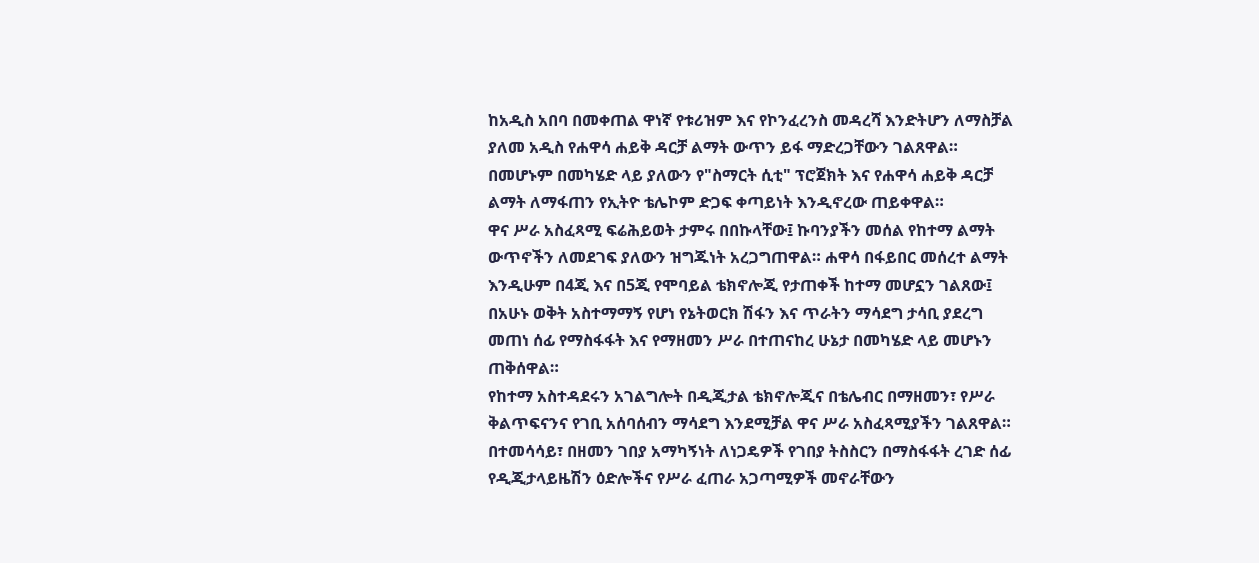ከአዲስ አበባ በመቀጠል ዋነኛ የቱሪዝም እና የኮንፈረንስ መዳረሻ እንድትሆን ለማስቻል ያለመ አዲስ የሐዋሳ ሐይቅ ዳርቻ ልማት ውጥን ይፋ ማድረጋቸውን ገልጸዋል። በመሆኑም በመካሄድ ላይ ያለውን የ"ስማርት ሲቲ" ፕሮጀክት እና የሐዋሳ ሐይቅ ዳርቻ ልማት ለማፋጠን የኢትዮ ቴሌኮም ድጋፍ ቀጣይነት እንዲኖረው ጠይቀዋል።
ዋና ሥራ አስፈጻሚ ፍሬሕይወት ታምሩ በበኩላቸው፤ ኩባንያችን መሰል የከተማ ልማት ውጥኖችን ለመደገፍ ያለውን ዝግጁነት አረጋግጠዋል። ሐዋሳ በፋይበር መሰረተ ልማት እንዲሁም በ4ጂ እና በ5ጂ የሞባይል ቴክኖሎጂ የታጠቀች ከተማ መሆኗን ገልጸው፤ በአሁኑ ወቅት አስተማማኝ የሆነ የኔትወርክ ሽፋን እና ጥራትን ማሳደግ ታሳቢ ያደረግ መጠነ ሰፊ የማስፋፋት እና የማዘመን ሥራ በተጠናከረ ሁኔታ በመካሄድ ላይ መሆኑን ጠቅሰዋል።
የከተማ አስተዳደሩን አገልግሎት በዲጂታል ቴክኖሎጂና በቴሌብር በማዘመን፣ የሥራ ቅልጥፍናንና የገቢ አሰባሰብን ማሳደግ እንደሚቻል ዋና ሥራ አስፈጻሚያችን ገልጸዋል። በተመሳሳይ፣ በዘመን ገበያ አማካኝነት ለነጋዴዎች የገበያ ትስስርን በማስፋፋት ረገድ ሰፊ የዲጂታላይዜሽን ዕድሎችና የሥራ ፈጠራ አጋጣሚዎች መኖራቸውን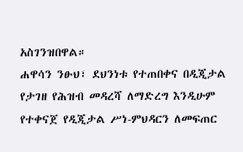አስገንዝበዋል።
ሐዋሳን ንፁህ፣ ደህንነቱ የተጠበቀና በዲጂታል የታገዘ የሕዝብ መዳረሻ ለማድረግ እንዲሁም የተቀናጀ የዲጂታል ሥነ-ምህዳርን ለመፍጠር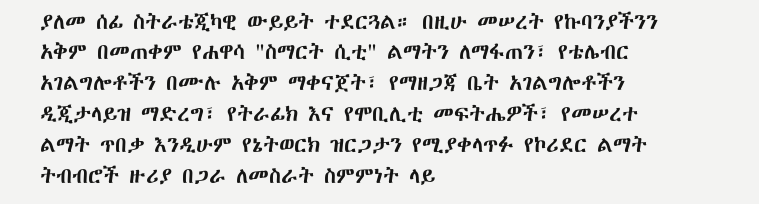ያለመ ሰፊ ስትራቴጂካዊ ውይይት ተደርጓል። በዚሁ መሠረት የኩባንያችንን አቅም በመጠቀም የሐዋሳ "ስማርት ሲቲ" ልማትን ለማፋጠን፣ የቴሌብር አገልግሎቶችን በሙሉ አቅም ማቀናጀት፣ የማዘጋጃ ቤት አገልግሎቶችን ዲጂታላይዝ ማድረግ፣ የትራፊክ እና የሞቢሊቲ መፍትሔዎች፣ የመሠረተ ልማት ጥበቃ እንዲሁም የኔትወርክ ዝርጋታን የሚያቀላጥፉ የኮሪደር ልማት ትብብሮች ዙሪያ በጋራ ለመስራት ስምምነት ላይ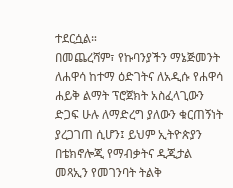ተደርሷል።
በመጨረሻም፣ የኩባንያችን ማኔጅመንት ለሐዋሳ ከተማ ዕድገትና ለአዲሱ የሐዋሳ ሐይቅ ልማት ፕሮጀክት አስፈላጊውን ድጋፍ ሁሉ ለማድረግ ያለውን ቁርጠኝነት ያረጋገጠ ሲሆን፤ ይህም ኢትዮጵያን በቴክኖሎጂ የማብቃትና ዲጂታል መጻኢን የመገንባት ትልቅ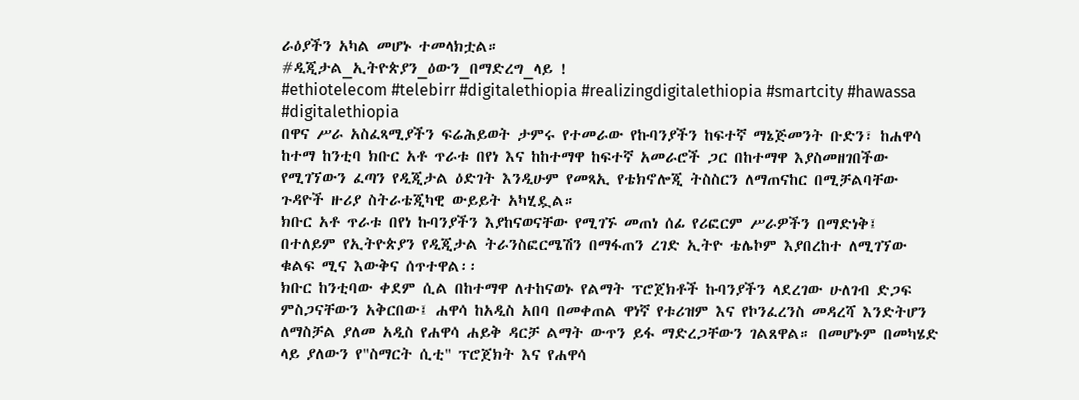ራዕያችን አካል መሆኑ ተመላክቷል።
#ዲጂታል_ኢትዮጵያን_ዕውን_በማድረግ_ላይ !
#ethiotelecom #telebirr #digitalethiopia #realizingdigitalethiopia #smartcity #hawassa #digitalethiopia
በዋና ሥራ አስፈጻሚያችን ፍሬሕይወት ታምሩ የተመራው የኩባንያችን ከፍተኛ ማኔጅመንት ቡድን፣ ከሐዋሳ ከተማ ከንቲባ ክቡር አቶ ጥራቱ በየነ እና ከከተማዋ ከፍተኛ አመራሮች ጋር በከተማዋ እያስመዘገበችው የሚገኘውን ፈጣን የዲጂታል ዕድገት እንዲሁም የመጻኢ የቴክኖሎጂ ትስስርን ለማጠናከር በሚቻልባቸው ጉዳዮች ዙሪያ ስትራቴጂካዊ ውይይት አካሂዷል።
ክቡር አቶ ጥራቱ በየነ ኩባንያችን እያከናወናቸው የሚገኙ መጠነ ሰፊ የሪፎርም ሥራዎችን በማድነቅ፤ በተለይም የኢትዮጵያን የዲጂታል ትራንስፎርሜሽን በማፋጠን ረገድ ኢትዮ ቴሌኮም እያበረከተ ለሚገኘው ቁልፍ ሚና እውቅና ሰጥተዋል፡፡
ክቡር ከንቲባው ቀደም ሲል በከተማዋ ለተከናወኑ የልማት ፕሮጀክቶች ኩባንያችን ላደረገው ሁለገብ ድጋፍ ምስጋናቸውን አቅርበው፤ ሐዋሳ ከአዲስ አበባ በመቀጠል ዋነኛ የቱሪዝም እና የኮንፈረንስ መዳረሻ እንድትሆን ለማስቻል ያለመ አዲስ የሐዋሳ ሐይቅ ዳርቻ ልማት ውጥን ይፋ ማድረጋቸውን ገልጸዋል። በመሆኑም በመካሄድ ላይ ያለውን የ"ስማርት ሲቲ" ፕሮጀክት እና የሐዋሳ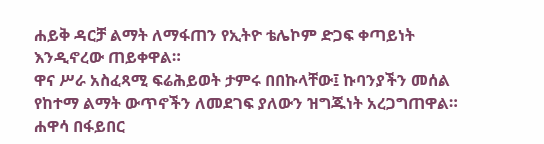ሐይቅ ዳርቻ ልማት ለማፋጠን የኢትዮ ቴሌኮም ድጋፍ ቀጣይነት እንዲኖረው ጠይቀዋል።
ዋና ሥራ አስፈጻሚ ፍሬሕይወት ታምሩ በበኩላቸው፤ ኩባንያችን መሰል የከተማ ልማት ውጥኖችን ለመደገፍ ያለውን ዝግጁነት አረጋግጠዋል። ሐዋሳ በፋይበር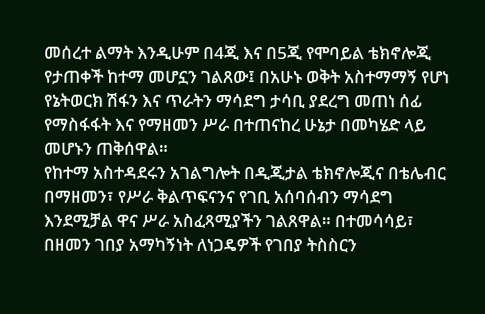መሰረተ ልማት እንዲሁም በ4ጂ እና በ5ጂ የሞባይል ቴክኖሎጂ የታጠቀች ከተማ መሆኗን ገልጸው፤ በአሁኑ ወቅት አስተማማኝ የሆነ የኔትወርክ ሽፋን እና ጥራትን ማሳደግ ታሳቢ ያደረግ መጠነ ሰፊ የማስፋፋት እና የማዘመን ሥራ በተጠናከረ ሁኔታ በመካሄድ ላይ መሆኑን ጠቅሰዋል።
የከተማ አስተዳደሩን አገልግሎት በዲጂታል ቴክኖሎጂና በቴሌብር በማዘመን፣ የሥራ ቅልጥፍናንና የገቢ አሰባሰብን ማሳደግ እንደሚቻል ዋና ሥራ አስፈጻሚያችን ገልጸዋል። በተመሳሳይ፣ በዘመን ገበያ አማካኝነት ለነጋዴዎች የገበያ ትስስርን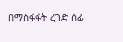በማስፋፋት ረገድ ሰፊ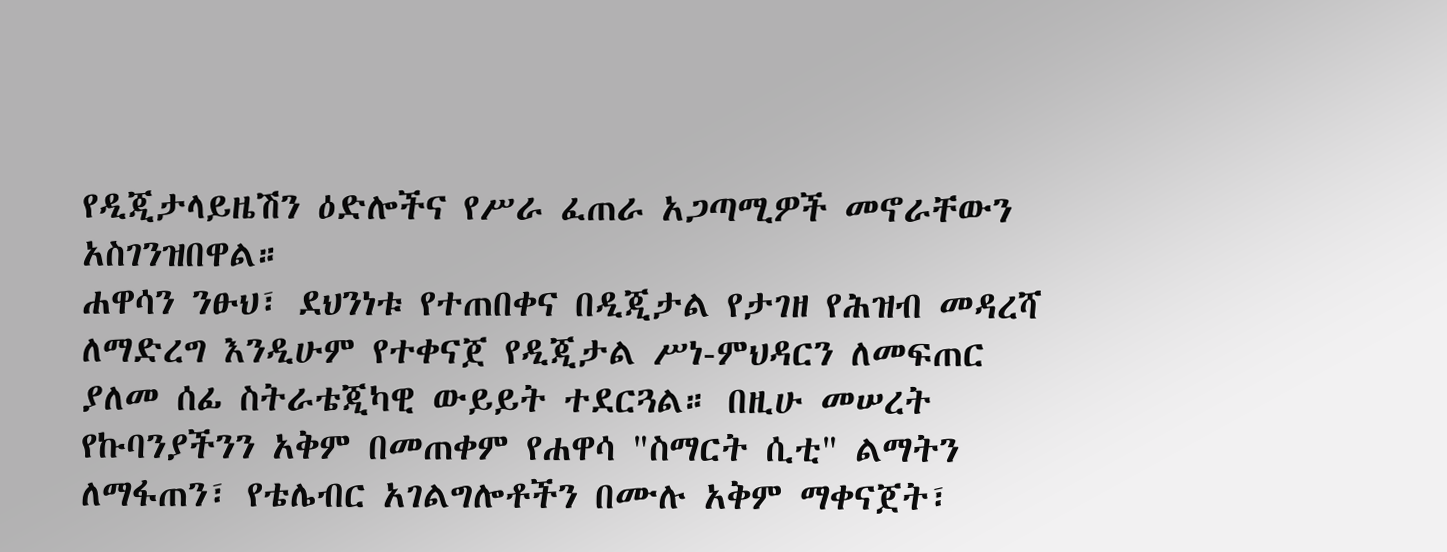የዲጂታላይዜሽን ዕድሎችና የሥራ ፈጠራ አጋጣሚዎች መኖራቸውን አስገንዝበዋል።
ሐዋሳን ንፁህ፣ ደህንነቱ የተጠበቀና በዲጂታል የታገዘ የሕዝብ መዳረሻ ለማድረግ እንዲሁም የተቀናጀ የዲጂታል ሥነ-ምህዳርን ለመፍጠር ያለመ ሰፊ ስትራቴጂካዊ ውይይት ተደርጓል። በዚሁ መሠረት የኩባንያችንን አቅም በመጠቀም የሐዋሳ "ስማርት ሲቲ" ልማትን ለማፋጠን፣ የቴሌብር አገልግሎቶችን በሙሉ አቅም ማቀናጀት፣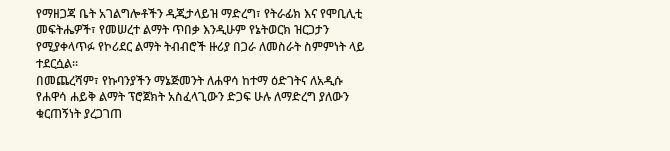የማዘጋጃ ቤት አገልግሎቶችን ዲጂታላይዝ ማድረግ፣ የትራፊክ እና የሞቢሊቲ መፍትሔዎች፣ የመሠረተ ልማት ጥበቃ እንዲሁም የኔትወርክ ዝርጋታን የሚያቀላጥፉ የኮሪደር ልማት ትብብሮች ዙሪያ በጋራ ለመስራት ስምምነት ላይ ተደርሷል።
በመጨረሻም፣ የኩባንያችን ማኔጅመንት ለሐዋሳ ከተማ ዕድገትና ለአዲሱ የሐዋሳ ሐይቅ ልማት ፕሮጀክት አስፈላጊውን ድጋፍ ሁሉ ለማድረግ ያለውን ቁርጠኝነት ያረጋገጠ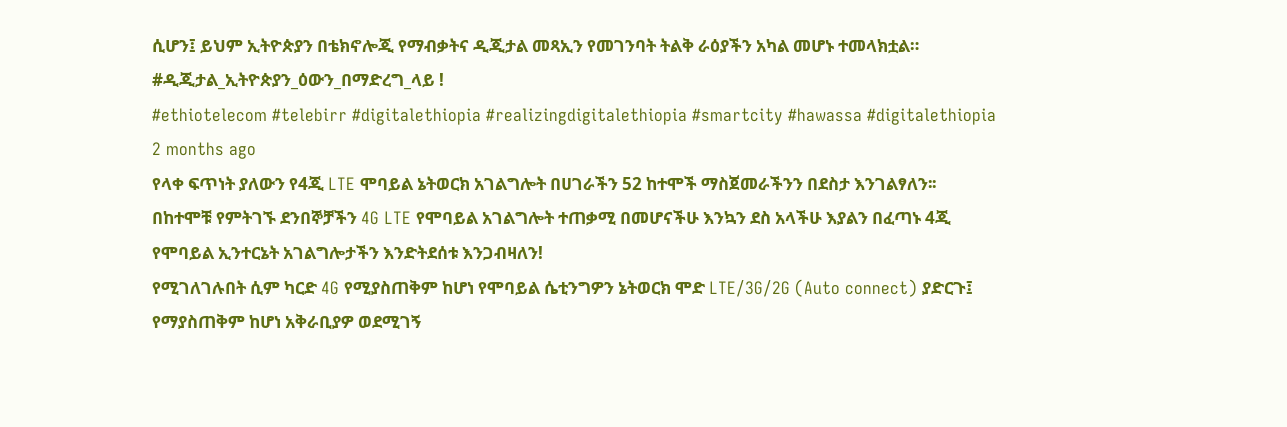ሲሆን፤ ይህም ኢትዮጵያን በቴክኖሎጂ የማብቃትና ዲጂታል መጻኢን የመገንባት ትልቅ ራዕያችን አካል መሆኑ ተመላክቷል።
#ዲጂታል_ኢትዮጵያን_ዕውን_በማድረግ_ላይ !
#ethiotelecom #telebirr #digitalethiopia #realizingdigitalethiopia #smartcity #hawassa #digitalethiopia
2 months ago
የላቀ ፍጥነት ያለውን የ4ጂ LTE ሞባይል ኔትወርክ አገልግሎት በሀገራችን 52 ከተሞች ማስጀመራችንን በደስታ እንገልፃለን፡፡
በከተሞቹ የምትገኙ ደንበኞቻችን 4G LTE የሞባይል አገልግሎት ተጠቃሚ በመሆናችሁ እንኳን ደስ አላችሁ እያልን በፈጣኑ 4ጂ የሞባይል ኢንተርኔት አገልግሎታችን እንድትደሰቱ እንጋብዛለን!
የሚገለገሉበት ሲም ካርድ 4G የሚያስጠቅም ከሆነ የሞባይል ሴቲንግዎን ኔትወርክ ሞድ LTE/3G/2G (Auto connect) ያድርጉ፤ የማያስጠቅም ከሆነ አቅራቢያዎ ወደሚገኝ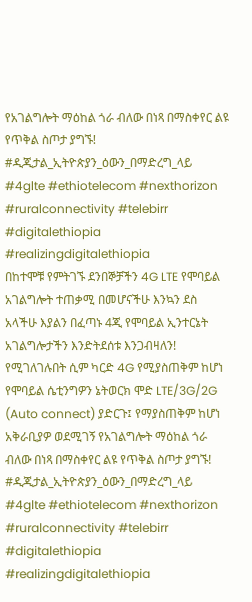የአገልግሎት ማዕከል ጎራ ብለው በነጻ በማስቀየር ልዩ የጥቅል ስጦታ ያግኙ!
#ዲጂታል_ኢትዮጵያን_ዕውን_በማድረግ_ላይ
#4glte #ethiotelecom #nexthorizon #ruralconnectivity #telebirr #digitalethiopia #realizingdigitalethiopia
በከተሞቹ የምትገኙ ደንበኞቻችን 4G LTE የሞባይል አገልግሎት ተጠቃሚ በመሆናችሁ እንኳን ደስ አላችሁ እያልን በፈጣኑ 4ጂ የሞባይል ኢንተርኔት አገልግሎታችን እንድትደሰቱ እንጋብዛለን!
የሚገለገሉበት ሲም ካርድ 4G የሚያስጠቅም ከሆነ የሞባይል ሴቲንግዎን ኔትወርክ ሞድ LTE/3G/2G (Auto connect) ያድርጉ፤ የማያስጠቅም ከሆነ አቅራቢያዎ ወደሚገኝ የአገልግሎት ማዕከል ጎራ ብለው በነጻ በማስቀየር ልዩ የጥቅል ስጦታ ያግኙ!
#ዲጂታል_ኢትዮጵያን_ዕውን_በማድረግ_ላይ
#4glte #ethiotelecom #nexthorizon #ruralconnectivity #telebirr #digitalethiopia #realizingdigitalethiopia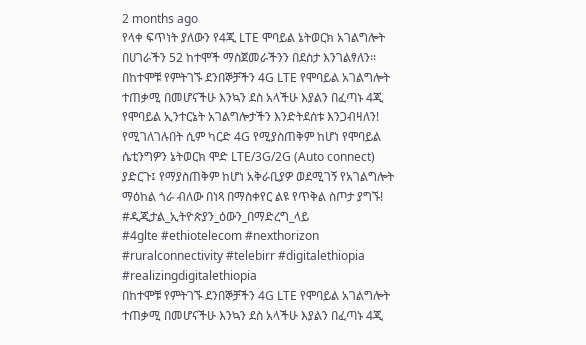2 months ago
የላቀ ፍጥነት ያለውን የ4ጂ LTE ሞባይል ኔትወርክ አገልግሎት በሀገራችን 52 ከተሞች ማስጀመራችንን በደስታ እንገልፃለን፡፡
በከተሞቹ የምትገኙ ደንበኞቻችን 4G LTE የሞባይል አገልግሎት ተጠቃሚ በመሆናችሁ እንኳን ደስ አላችሁ እያልን በፈጣኑ 4ጂ የሞባይል ኢንተርኔት አገልግሎታችን እንድትደሰቱ እንጋብዛለን!
የሚገለገሉበት ሲም ካርድ 4G የሚያስጠቅም ከሆነ የሞባይል ሴቲንግዎን ኔትወርክ ሞድ LTE/3G/2G (Auto connect) ያድርጉ፤ የማያስጠቅም ከሆነ አቅራቢያዎ ወደሚገኝ የአገልግሎት ማዕከል ጎራ ብለው በነጻ በማስቀየር ልዩ የጥቅል ስጦታ ያግኙ!
#ዲጂታል_ኢትዮጵያን_ዕውን_በማድረግ_ላይ
#4glte #ethiotelecom #nexthorizon #ruralconnectivity #telebirr #digitalethiopia #realizingdigitalethiopia
በከተሞቹ የምትገኙ ደንበኞቻችን 4G LTE የሞባይል አገልግሎት ተጠቃሚ በመሆናችሁ እንኳን ደስ አላችሁ እያልን በፈጣኑ 4ጂ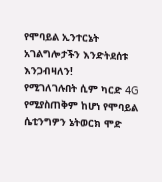የሞባይል ኢንተርኔት አገልግሎታችን እንድትደሰቱ እንጋብዛለን!
የሚገለገሉበት ሲም ካርድ 4G የሚያስጠቅም ከሆነ የሞባይል ሴቲንግዎን ኔትወርክ ሞድ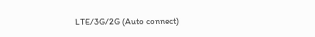LTE/3G/2G (Auto connect)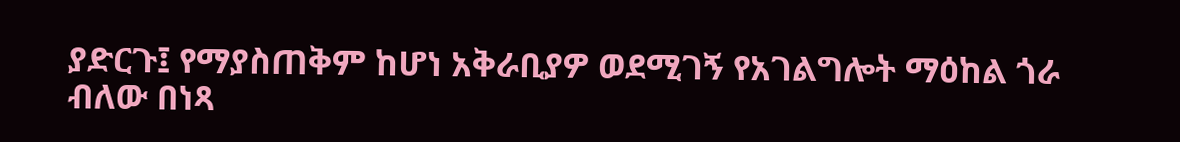ያድርጉ፤ የማያስጠቅም ከሆነ አቅራቢያዎ ወደሚገኝ የአገልግሎት ማዕከል ጎራ ብለው በነጻ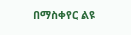በማስቀየር ልዩ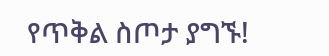የጥቅል ስጦታ ያግኙ!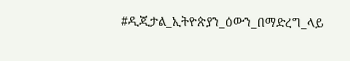#ዲጂታል_ኢትዮጵያን_ዕውን_በማድረግ_ላይ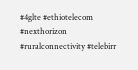#4glte #ethiotelecom #nexthorizon #ruralconnectivity #telebirr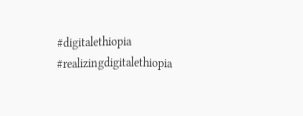#digitalethiopia #realizingdigitalethiopia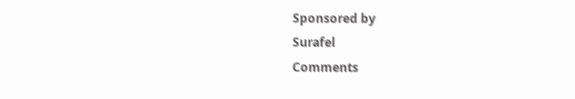Sponsored by
Surafel
Comments